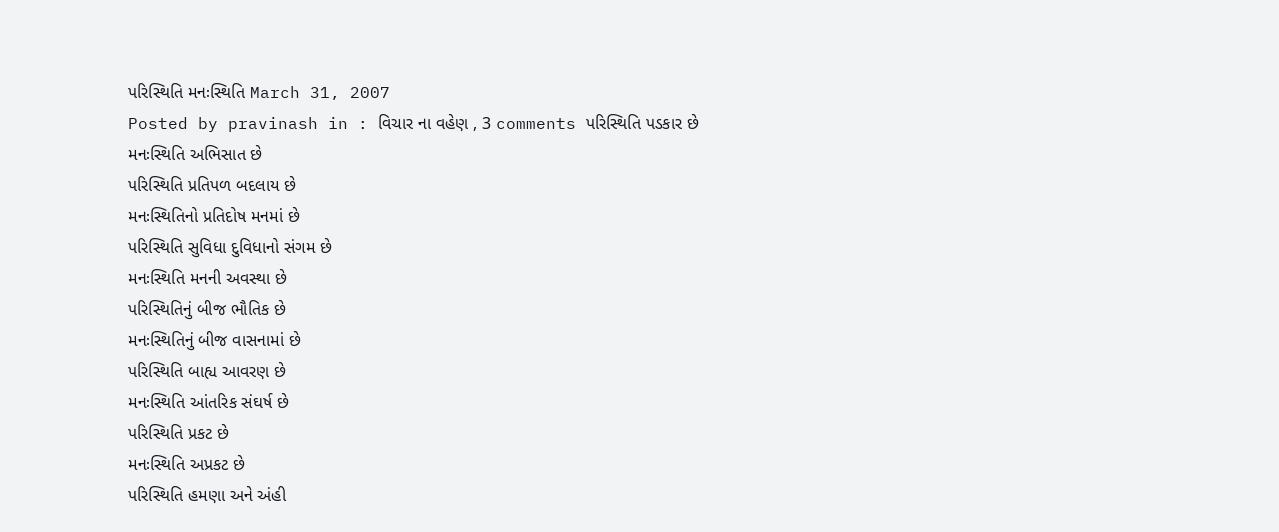પરિસ્થિતિ મનઃસ્થિતિ March 31, 2007
Posted by pravinash in : વિચાર ના વહેણ , 3 comments પરિસ્થિતિ પડકાર છે
મનઃસ્થિતિ અભિસાત છે
પરિસ્થિતિ પ્રતિપળ બદલાય છે
મનઃસ્થિતિનો પ્રતિદોષ મનમાં છે
પરિસ્થિતિ સુવિધા દુવિધાનો સંગમ છે
મનઃસ્થિતિ મનની અવસ્થા છે
પરિસ્થિતિનું બીજ ભૌતિક છે
મનઃસ્થિતિનું બીજ વાસનામાં છે
પરિસ્થિતિ બાહ્ય આવરણ છે
મનઃસ્થિતિ આંતરિક સંઘર્ષ છે
પરિસ્થિતિ પ્રકટ છે
મનઃસ્થિતિ અપ્રકટ છે
પરિસ્થિતિ હમણા અને અંહી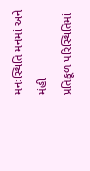મનઃસ્થિતિ મનમાં અને મંહી
પ્રતિકૂળ પરિસ્થિતિમાં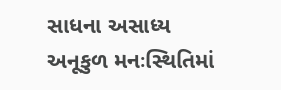સાધના અસાધ્ય
અનૂકુળ મનઃસ્થિતિમાં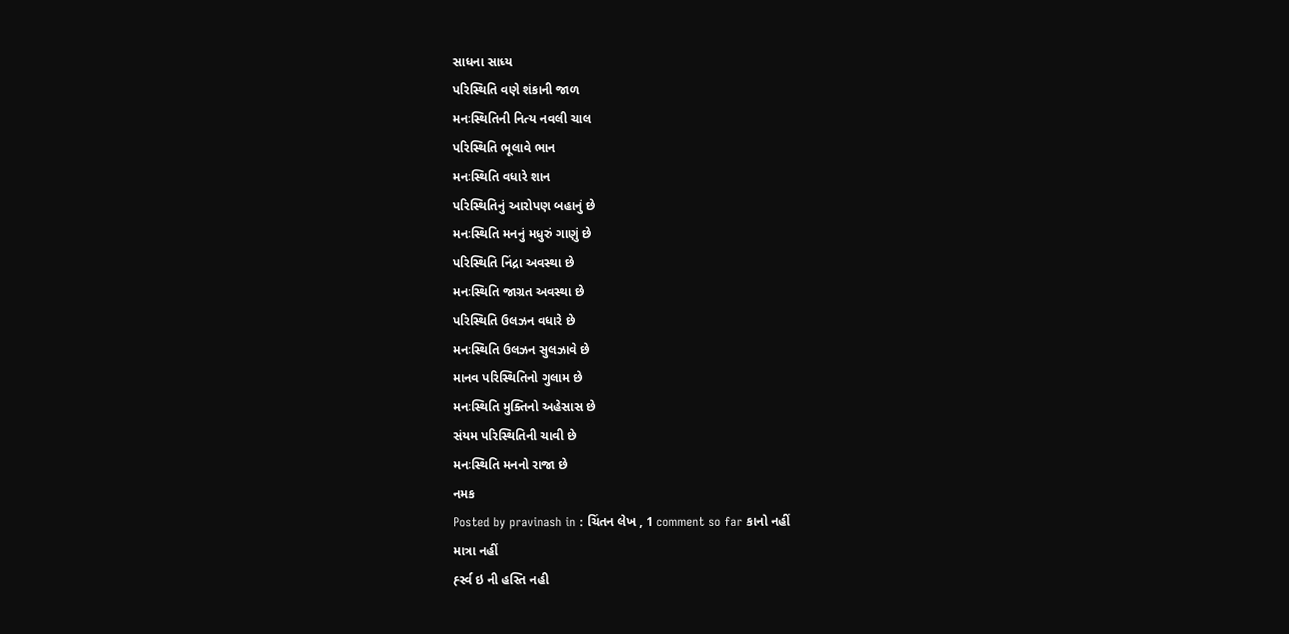સાધના સાધ્ય
પરિસ્થિતિ વણે શંકાની જાળ
મનઃસ્થિતિની નિત્ય નવલી ચાલ
પરિસ્થિતિ ભૂલાવે ભાન
મનઃસ્થિતિ વધારે શાન
પરિસ્થિતિનું આરોપણ બહાનું છે
મનઃસ્થિતિ મનનું મધુરું ગાણું છે
પરિસ્થિતિ નિંદ્રા અવસ્થા છે
મનઃસ્થિતિ જાગ્રત અવસ્થા છે
પરિસ્થિતિ ઉલઝન વધારે છે
મનઃસ્થિતિ ઉલઝન સુલઝાવે છે
માનવ પરિસ્થિતિનો ગુલામ છે
મનઃસ્થિતિ મુક્તિનો અહેસાસ છે
સંયમ પરિસ્થિતિની ચાવી છે
મનઃસ્થિતિ મનનો રાજા છે
નમક
Posted by pravinash in : ચિંતન લેખ , 1 comment so far કાનો નહીં
માત્રા નહીં
ર્હ્સ્વ ઇ ની હસ્તિ નહી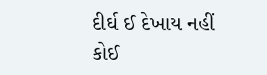દીર્ઘ ઈ દેખાય નહીં
કોઈ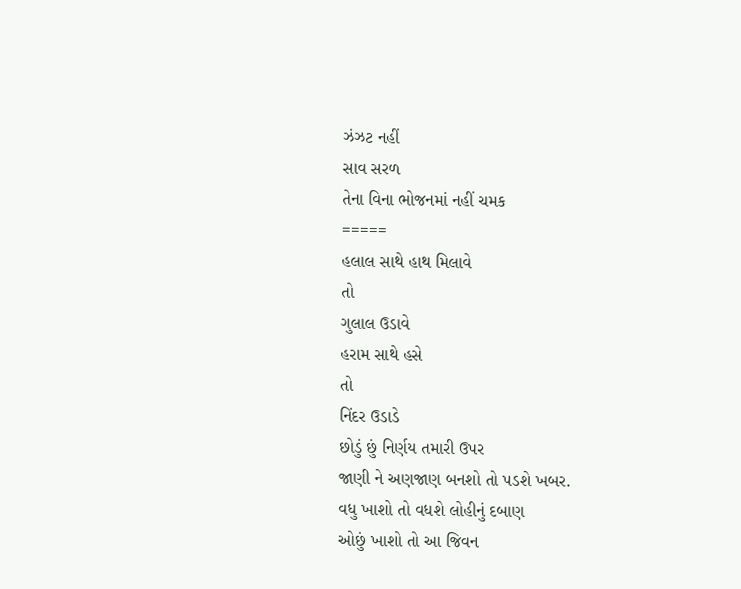ઝંઝટ નહીં
સાવ સરળ
તેના વિના ભોજનમાં નહીં ચમક
=====
હલાલ સાથે હાથ મિલાવે
તો
ગુલાલ ઉડાવે
હરામ સાથે હસે
તો
નિંદર ઉડાડે
છોડું છું નિર્ણય તમારી ઉપર
જાણી ને અણજાણ બનશો તો પડશે ખબર.
વધુ ખાશો તો વધશે લોહીનું દબાણ
ઓછું ખાશો તો આ જિવન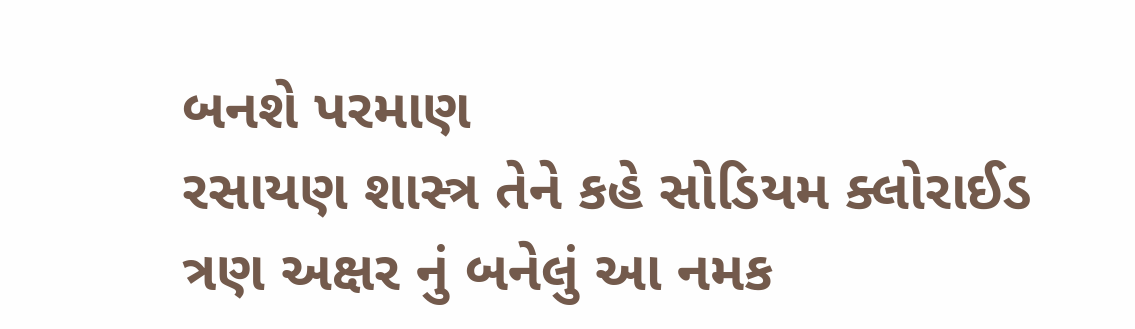બનશે પરમાણ
રસાયણ શાસ્ત્ર તેને કહે સોડિયમ ક્લોરાઈડ
ત્રણ અક્ષર નું બનેલું આ નમક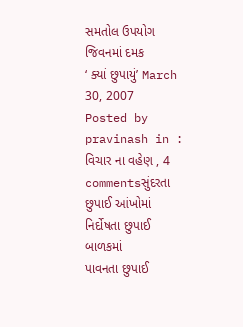સમતોલ ઉપયોગ જિવનમાં દમક
‘ ક્યાં છુપાયું’ March 30, 2007
Posted by pravinash in : વિચાર ના વહેણ , 4 commentsસુંદરતા છુપાઈ આંખોમાં
નિર્દોષતા છુપાઈ બાળકમાં
પાવનતા છુપાઈ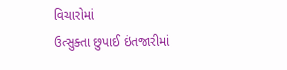વિચારોમાં
ઉત્સુક્તા છુપાઈ ઇંતજારીમાં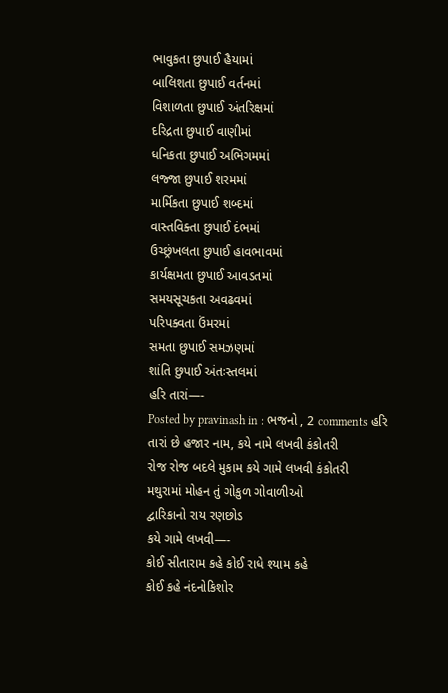ભાવુકતા છુપાઈ હૈયામાં
બાલિશતા છુપાઈ વર્તનમાં
વિશાળતા છુપાઈ અંતરિક્ષમાં
દરિદ્રતા છુપાઈ વાણીમાં
ધનિકતા છુપાઈ અભિગમમાં
લજ્જા છુપાઈ શરમમાં
માર્મિકતા છુપાઈ શબ્દમાં
વાસ્તવિક્તા છુપાઈ દંભમાં
ઉચ્છ્રંખલતા છુપાઈ હાવભાવમાં
કાર્યક્ષમતા છુપાઈ આવડતમાં
સમયસૂચકતા અવઢવમાં
પરિપક્વતા ઉંમરમાં
સમતા છુપાઈ સમઝણમાં
શાંતિ છુપાઈ અંતઃસ્તલમાં
હરિ તારાં—-
Posted by pravinash in : ભજનો , 2 comments હરિ તારાં છે હજાર નામ, કયે નામે લખવી કંકોતરી
રોજ રોજ બદલે મુકામ કયે ગામે લખવી કંકોતરી
મથુરામાં મોહન તું ગોકુળ ગોવાળીઓ
દ્વારિકાનો રાય રણછોડ
કયે ગામે લખવી—-
કોઈ સીતારામ કહે કોઈ રાધે શ્યામ કહે
કોઈ કહે નંદનોકિશોર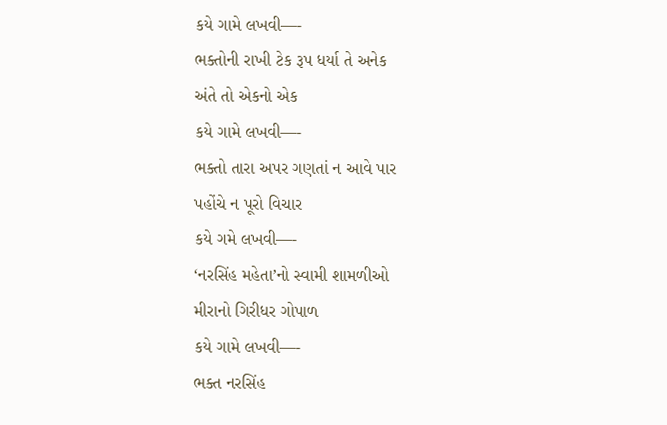કયે ગામે લખવી—-
ભક્તોની રાખી ટેક રૂપ ધર્યા તે અનેક
અંતે તો એકનો એક
કયે ગામે લખવી—-
ભક્તો તારા અપર ગણતાં ન આવે પાર
પહોંચે ન પૂરો વિચાર
કયે ગમે લખવી—-
‘નરસિંહ મહેતા’નો સ્વામી શામળીઓ
મીરાનો ગિરીધર ગોપાળ
કયે ગામે લખવી—-
ભક્ત નરસિંહ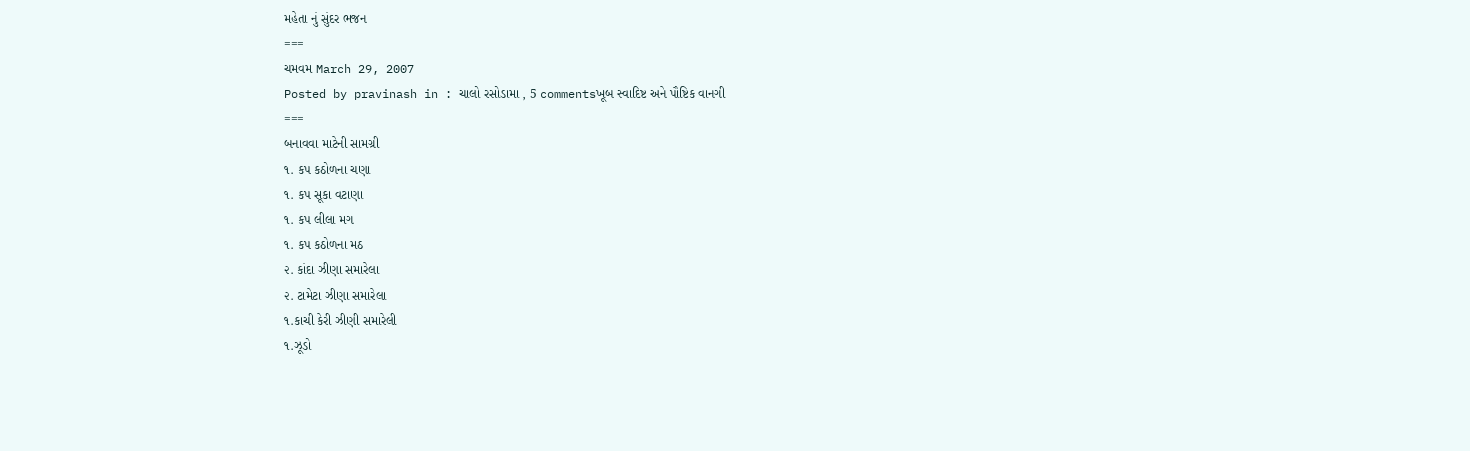મહેતા નું સુંદર ભજન
===
ચમવમ March 29, 2007
Posted by pravinash in : ચાલો રસોડામા , 5 commentsખૂબ સ્વાદિષ્ટ અને પૌષ્ટિક વાનગી
===
બનાવવા માટેની સામગ્રી
૧. કપ કઠોળના ચણા
૧. કપ સૂકા વટાણા
૧. કપ લીલા મગ
૧. કપ કઠોળના મઠ
૨. કાંદા ઝીણા સમારેલા
૨. ટામેટા ઝીણા સમારેલા
૧.કાચી કેરી ઝીણી સમારેલી
૧.ઝૂડો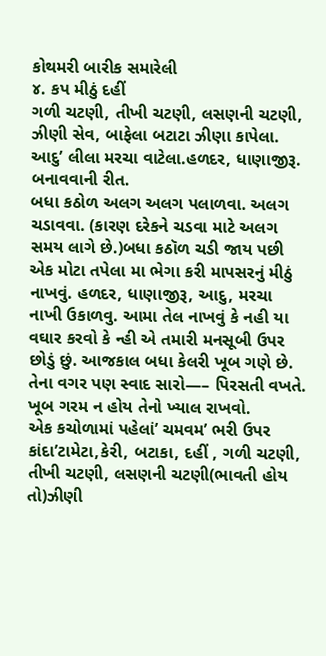કોથમરી બારીક સમારેલી
૪. કપ મીઠું દહીં
ગળી ચટણી, તીખી ચટણી, લસણની ચટણી, ઝીણી સેવ, બાફેલા બટાટા ઝીણા કાપેલા. આદુ’ લીલા મરચા વાટેલા.હળદર, ધાણાજીરૂ.
બનાવવાની રીત.
બધા કઠોળ અલગ અલગ પલાળવા. અલગ ચડાવવા. (કારણ દરેકને ચડવા માટે અલગ સમય લાગે છે.)બધા કઠૉળ ચડી જાય પછી એક મોટા તપેલા મા ભેગા કરી માપસરનું મીઠું નાખવું. હળદર, ધાણાજીરૂ, આદુ, મરચા નાખી ઉકાળવુ. આમા તેલ નાખવું કે નહી યા વઘાર કરવો કે ન્હી એ તમારી મનસૂબી ઉપર છોડું છું. આજકાલ બધા કેલરી ખૂબ ગણે છે. તેના વગર પણ સ્વાદ સારો—– પિરસતી વખતે. ખૂબ ગરમ ન હોય તેનો ખ્યાલ રાખવો.
એક કચોળામાં પહેલાં’ ચમવમ’ ભરી ઉપર કાંદા’ટામેટા,કેરી, બટાકા, દહીં , ગળી ચટણી, તીખી ચટણી, લસણની ચટણી(ભાવતી હોય તો)ઝીણી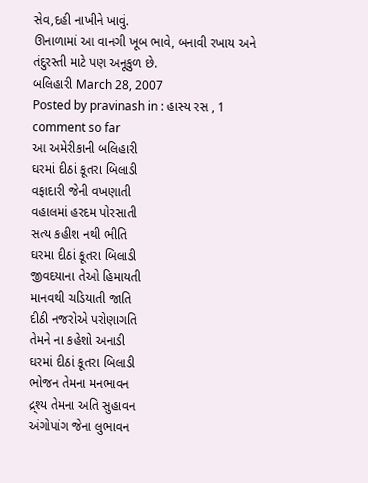સેવ,દહી નાખીને ખાવું.
ઊનાળામાં આ વાનગી ખૂબ ભાવે, બનાવી રખાય અને તંદુરસ્તી માટે પણ અનૂકુળ છે.
બલિહારી March 28, 2007
Posted by pravinash in : હાસ્ય રસ , 1 comment so far
આ અમેરીકાની બલિહારી
ઘરમાં દીઠાં કૂતરા બિલાડી
વફાદારી જેની વખણાતી
વહાલમાં હરદમ પોરસાતી
સત્ય કહીશ નથી ભીતિ
ઘરમા દીઠાં કૂતરા બિલાડી
જીવદયાના તેઓ હિમાયતી
માનવથી ચડિયાતી જાતિ
દીઠી નજરોએ પરોણાગતિ
તેમને ના કહેશો અનાડી
ઘરમાં દીઠાં કૂતરા બિલાડી
ભોજન તેમના મનભાવન
દ્ર્શ્ય તેમના અતિ સુહાવન
અંગોપાંગ જેના લુભાવન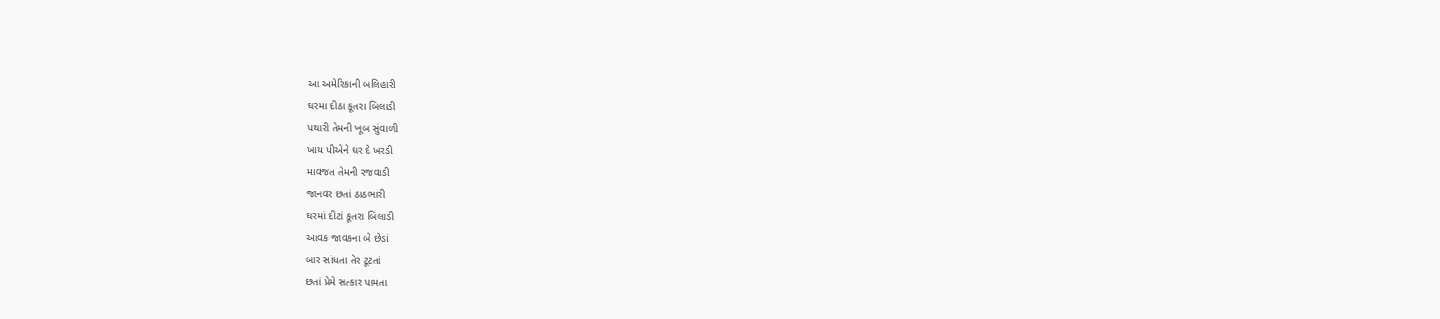આ અમેરિકાની બલિહારી
ઘરમા દીઠા કૂતરા બિલાડી
પથારી તેમની ખૂબ સુંવાળી
ખાય પીએને ઘર દે ખરડી
માવજત તેમની રજવાડી
જાનવર છતાં ઠાઠભારી
ઘરમાં દીટાં કૂતરા બિલાડી
આવક જાવકના બે છેડાં
બાર સાંધતા તેર ટૂટતાં
છતાં પ્રેમે સત્કાર પામતા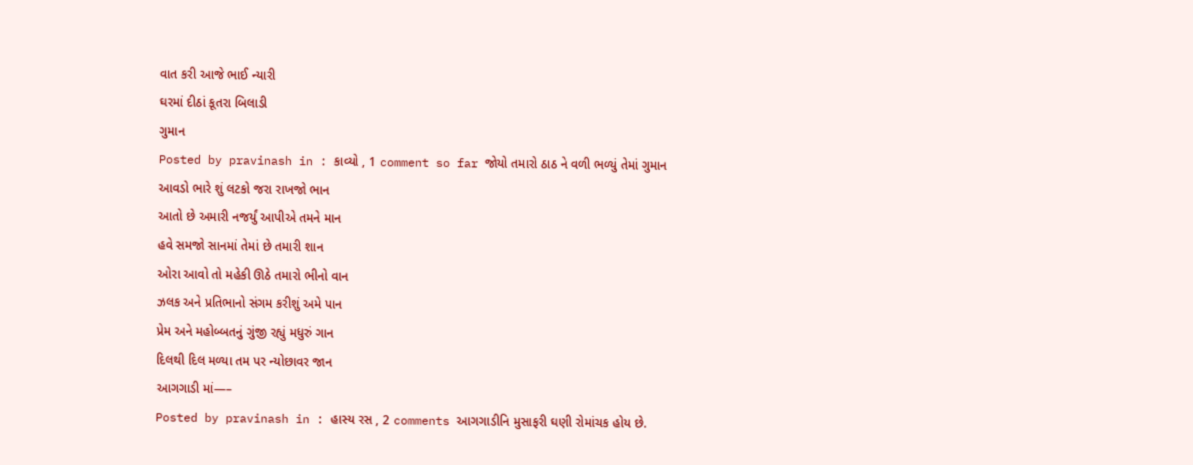વાત કરી આજે ભાઈ ન્યારી
ઘરમાં દીઠાં કૂતરા બિલાડી
ગુમાન
Posted by pravinash in : કાવ્યો , 1 comment so far જોયો તમારો ઠાઠ ને વળી ભળ્યું તેમાં ગુમાન
આવડો ભારે શું લટકો જરા રાખજો ભાન
આતો છે અમારી નજર્યું આપીએ તમને માન
હવે સમજો સાનમાં તેમાં છે તમારી શાન
ઓરા આવો તો મહેકી ઊઠે તમારો ભીનો વાન
ઝલક અને પ્રતિભાનો સંગમ કરીશું અમે પાન
પ્રેમ અને મહોબ્બતનું ગુંજી રહ્યું મધુરું ગાન
દિલથી દિલ મળ્યા તમ પર ન્યોછાવર જાન
આગગાડી માં—–
Posted by pravinash in : હાસ્ય રસ , 2 comments આગગાડીનિ મુસાફરી ઘણી રોમાંચક હોય છે.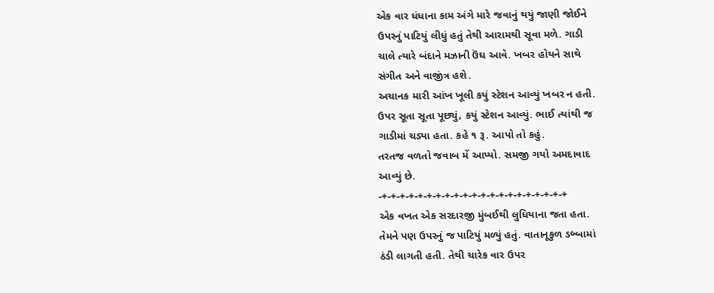એક વાર ધંધાના કામ અંગે મારે જવાનું થયું જાણી જોઈને
ઉપરનું પાટિયું લીધું હતું તેથી આરામથી સૂવા મળે. ગાડી
ચાલે ત્યારે બંદાને મઝાની ઉંઘ આવે. ખબર હોયને સાથે
સંગીત અને વાજીંત્ર હશે.
અચાનક મારી આંખ ખૂલી કયું સ્ટેશન આવ્યું ખબર ન હતી.
ઉપર સૂતા સૂતા પૂછ્યું, કયું સ્ટેશન આવ્યું. ભાઈ ત્યાંથી જ
ગાડીમાં ચડ્યા હતા. કહે ૧ રૂ. આપો તો કહું.
તરતજ વળતો જવાબ મેં આપ્યો. સમજી ગયો અમદાવાદ
આવ્યું છે.
-+-+-+-+-+-+-+-+-+-+-+-+-+-+-+-+-+-+-+-+-+
એક વખત એક સરદારજી મુંબઈથી લુધિયાના જતા હતા.
તેમને પણ ઉપરનું જ પાટિયું મળ્યું હતું. વાતાનૂકુળ ડબ્બામાં
ઠંડી લાગતી હતી. તેથી ચારેક વાર ઉપર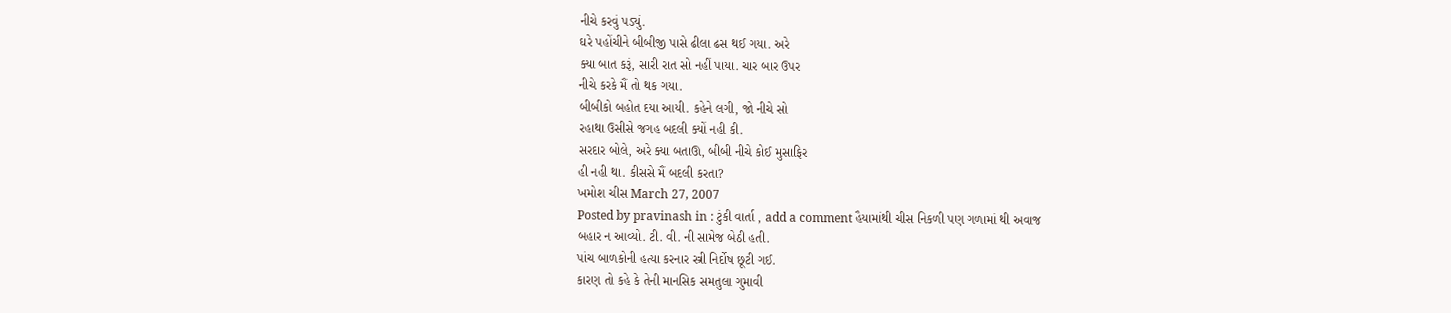નીચે કરવું પડ્યું.
ઘરે પહોંચીને બીબીજી પાસે ઢીલા ઢસ થઈ ગયા. અરે
ક્યા બાત કરૂં, સારી રાત સો નહીં પાયા. ચાર બાર ઉપર
નીચે કરકે મૈં તો થક ગયા.
બીબીકો બહોત દયા આયી. કહેને લગી, જો નીચે સો
રહાથા ઉસીસે જગહ બદલી ક્યોં નહી કી.
સરદાર બોલે, અરે ક્યા બતાઊ, બીબી નીચે કોઈ મુસાફિર
હી નહી થા. કીસસે મૈં બદલી કરતા?
ખમોશ ચીસ March 27, 2007
Posted by pravinash in : ટુંકી વાર્તા , add a comment હૈયામાંથી ચીસ નિકળી પણ ગળામાં થી અવાજ
બહાર ન આવ્યો. ટી. વી. ની સામેજ બેઠી હતી.
પાંચ બાળકોની હત્યા કરનાર સ્ત્રી નિર્દોષ છૂટી ગઈ.
કારણ તો કહે કે તેની માનસિક સમતુલા ગુમાવી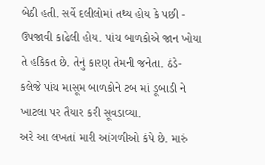બેઠી હતી. સર્વે દલીલોમાં તથ્ય હોય કે પછી -
ઉપજાવી કાઢેલી હોય. પાંચ બાળકોએ જાન ખોયા
તે હકિકત છે. તેનું કારણ તેમની જનેતા. ઠંડે-
કલેજે પાંચ માસૂમ બાળકોને ટબ માં ડૂબાડી ને
ખાટલા પર તૈયાર કરી સૂવડાવ્યા.
અરે આ લખતાં મારી આંગળીઓ કંપે છે. મારું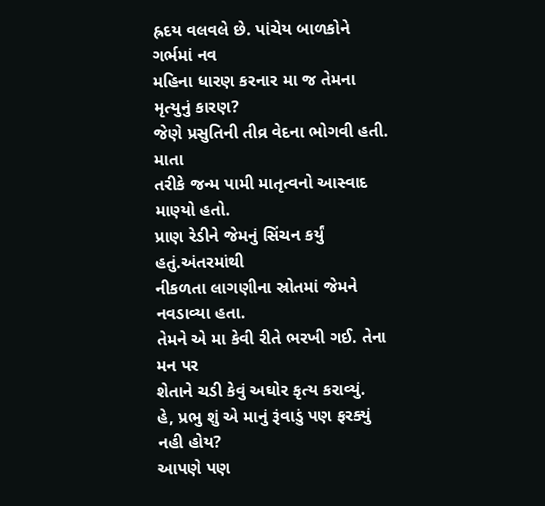હ્રદય વલવલે છે. પાંચેય બાળકોને ગર્ભમાં નવ
મહિના ધારણ કરનાર મા જ તેમના મૃત્યુનું કારણ?
જેણે પ્રસુતિની તીવ્ર વેદના ભોગવી હતી. માતા
તરીકે જન્મ પામી માતૃત્વનો આસ્વાદ માણ્યો હતો.
પ્રાણ રેડીને જેમનું સિંચન કર્યું હતું.અંતરમાંથી
નીકળતા લાગણીના સ્રોતમાં જેમને નવડાવ્યા હતા.
તેમને એ મા કેવી રીતે ભરખી ગઈ. તેના મન પર
શેતાને ચડી કેવું અઘોર કૃત્ય કરાવ્યું.
હે, પ્રભુ શું એ માનું રૂંવાડું પણ ફરક્યું નહી હોય?
આપણે પણ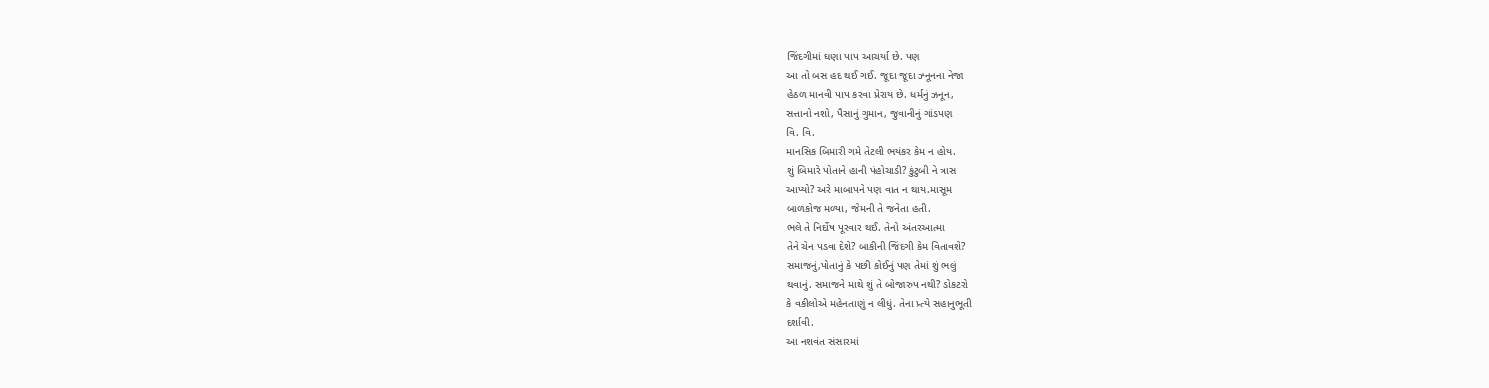જિંદગીમાં ઘણા પાપ આચર્યા છે. પણ
આ તો બસ હદ થઈ ગઈ. જૂદા જૂદા ઝ્નૂનના નેજા
હેઠળ માનવી પાપ કરવા પ્રેરાય છે. ધર્મનું ઝનૂન,
સત્તાનો નશો, પૈસાનું ગુમાન, જુવાનીનું ગાંડપણ
વિ. વિ.
માનસિક બિમારી ગમે તેટલી ભયંકર કેમ ન હોય.
શું બિમારે પોતાને હાની પંહોચાડી? કુંટુબી ને ત્રાસ
આપ્યો? અરે માબાપને પણ વાત ન થાય.માસૂમ
બાળકોજ મળ્યા, જેમની તે જનેતા હતી.
ભલે તે નિર્દોષ પૂરવાર થઈ. તેનો અંતરઆત્મા
તેને ચેન પડવા દેશે? બાકીની જિંદગી કેમ વિતાવશે?
સમાજનું,પોતાનું કે પછી કોઈનું પણ તેમાં શું ભલું
થવાનું. સમાજને માથે શું તે બોજારુપ નથી? ડોકટરો
કે વકીલોએ મહેનતાણું ન લીધું. તેના પ્ર્ત્યે સહાનુભૂતી
દર્શાવી.
આ નશવંત સંસારમાં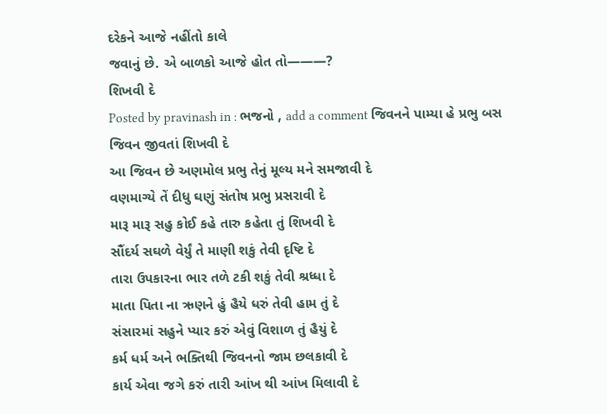દરેકને આજે નહીંતો કાલે
જવાનું છે. એ બાળકો આજે હોત તો———?
શિખવી દે
Posted by pravinash in : ભજનો , add a comment જિવનને પામ્યા હે પ્રભુ બસ જિવન જીવતાં શિખવી દે
આ જિવન છે અણમોલ પ્રભુ તેનું મૂલ્ય મને સમજાવી દે
વણમાગ્યે તેં દીધુ ઘણું સંતોષ પ્રભુ પ્રસરાવી દે
મારૂ મારૂ સહુ કોઈ કહે તારુ કહેતા તું શિખવી દે
સૌંદર્ય સઘળે વેર્યું તે માણી શકું તેવી દૃષ્ટિ દે
તારા ઉપકારના ભાર તળે ટકી શકું તેવી શ્રધ્ધા દે
માતા પિતા ના ઋણને હું હૈયે ધરું તેવી હામ તું દે
સંસારમાં સહુને પ્યાર કરું એવું વિશાળ તું હૈયું દે
કર્મ ધર્મ અને ભક્તિથી જિવનનો જામ છલકાવી દે
કાર્ય એવા જગે કરું તારી આંખ થી આંખ મિલાવી દે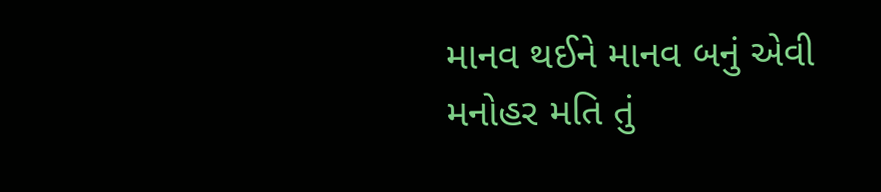માનવ થઈને માનવ બનું એવી મનોહર મતિ તું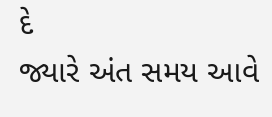દે
જ્યારે અંત સમય આવે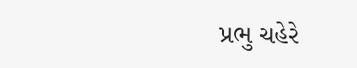પ્રભુ ચહેરે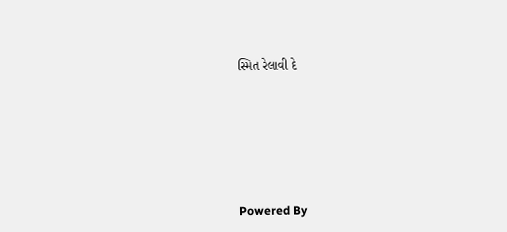સ્મિત રેલાવી દે







Powered By